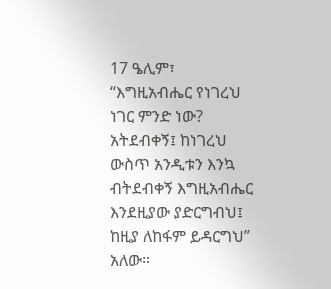17 ዔሊም፣ “እግዚአብሔር የነገረህ ነገር ምንድ ነው? አትደብቀኝ፤ ከነገረህ ውስጥ አንዲቱን እንኳ ብትደብቀኝ እግዚአብሔር እንደዚያው ያድርግብህ፤ ከዚያ ለከፋም ይዳርግህ” አለው።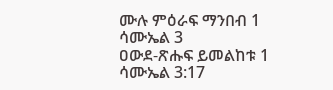ሙሉ ምዕራፍ ማንበብ 1 ሳሙኤል 3
ዐውደ-ጽሑፍ ይመልከቱ 1 ሳሙኤል 3:17